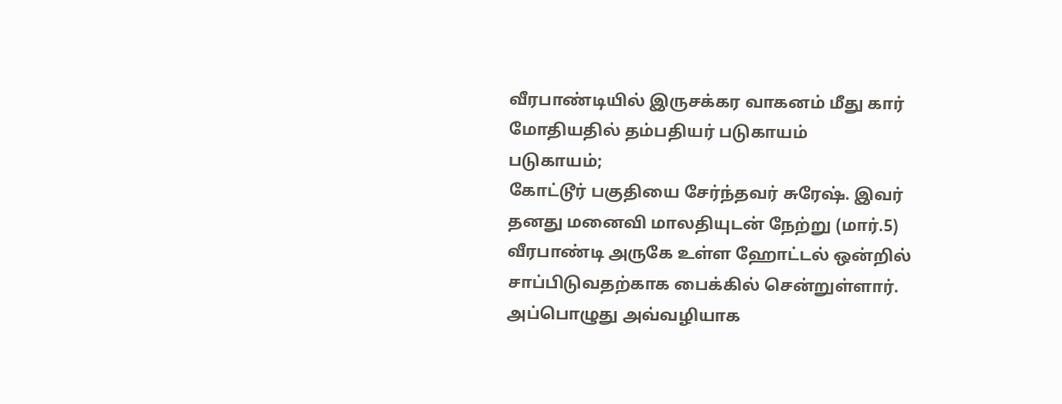வீரபாண்டியில் இருசக்கர வாகனம் மீது கார் மோதியதில் தம்பதியர் படுகாயம்
படுகாயம்;
கோட்டூர் பகுதியை சேர்ந்தவர் சுரேஷ். இவர் தனது மனைவி மாலதியுடன் நேற்று (மார்.5) வீரபாண்டி அருகே உள்ள ஹோட்டல் ஒன்றில் சாப்பிடுவதற்காக பைக்கில் சென்றுள்ளார். அப்பொழுது அவ்வழியாக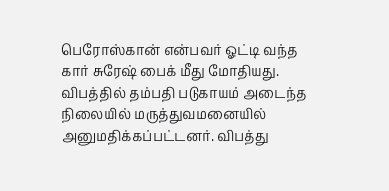பெரோஸ்கான் என்பவர் ஓட்டி வந்த கார் சுரேஷ் பைக் மீது மோதியது. விபத்தில் தம்பதி படுகாயம் அடைந்த நிலையில் மருத்துவமனையில் அனுமதிக்கப்பட்டனர். விபத்து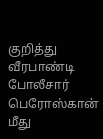குறித்து வீரபாண்டி போலீசார் பெரோஸ்கான் மீது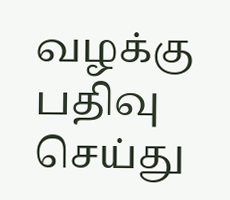வழக்கு பதிவு செய்து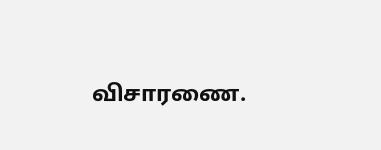விசாரணை.